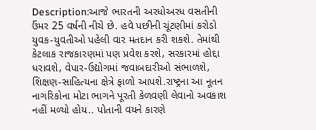Description:આજે ભારતની અરધોઅરધ વસતીની ઉંમર 25 વર્ષની નીચે છે. હવે પછીની ચૂંટણીમાં કરોડો યુવક-યુવતીઓ પહેલી વાર મતદાન કરી શકશે. તેમાંથી કેટલાક રાજકારણમાં પણ પ્રવેશ કરશે, સરકારમાં હોદ્દા ધરાવશે, વેપાર-ઉદ્યોગમાં જવાબદારીઓ સંભાળશે, શિક્ષણ-સાહિત્યના ક્ષેત્રે ફાળો આપશે.રાષ્ટ્રના આ નૂતન નાગરિકોના મોટા ભાગને પૂરતી કેળવણી લેવાનો અવકાશ નહીં મળ્યો હોય.. પોતાની વયને કારણે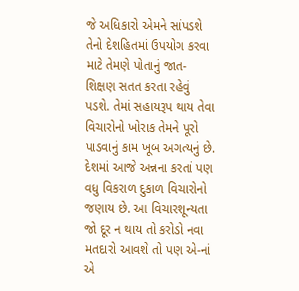જે અધિકારો એમને સાંપડશે તેનો દેશહિતમાં ઉપયોગ કરવા માટે તેમણે પોતાનું જાત-શિક્ષણ સતત કરતા રહેવું પડશે. તેમાં સહાયરૂપ થાય તેવા વિચારોનો ખોરાક તેમને પૂરો પાડવાનું કામ ખૂબ અગત્યનું છે. દેશમાં આજે અન્નના કરતાં પણ વધુ વિકરાળ દુકાળ વિચારોનો જણાય છે. આ વિચારશૂન્યતા જો દૂર ન થાય તો કરોડો નવા મતદારો આવશે તો પણ એ-નાં એ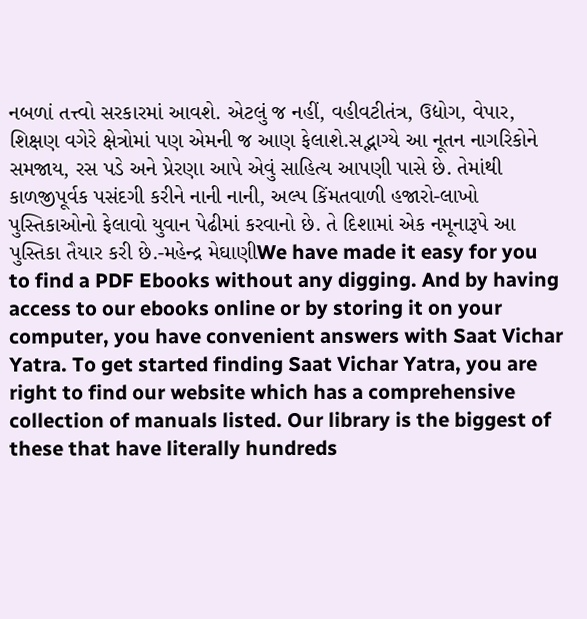નબળાં તત્ત્વો સરકારમાં આવશે. એટલું જ નહીં, વહીવટીતંત્ર, ઉદ્યોગ, વેપાર, શિક્ષણ વગેરે ક્ષેત્રોમાં પણ એમની જ આણ ફેલાશે.સદ્ભાગ્યે આ નૂતન નાગરિકોને સમજાય, રસ પડે અને પ્રેરણા આપે એવું સાહિત્ય આપણી પાસે છે. તેમાંથી કાળજીપૂર્વક પસંદગી કરીને નાની નાની, અલ્પ કિંમતવાળી હજારો-લાખો પુસ્તિકાઓનો ફેલાવો યુવાન પેઢીમાં કરવાનો છે. તે દિશામાં એક નમૂનારૂપે આ પુસ્તિકા તૈયાર કરી છે.-મહેન્દ્ર મેઘાણીWe have made it easy for you to find a PDF Ebooks without any digging. And by having access to our ebooks online or by storing it on your computer, you have convenient answers with Saat Vichar Yatra. To get started finding Saat Vichar Yatra, you are right to find our website which has a comprehensive collection of manuals listed. Our library is the biggest of these that have literally hundreds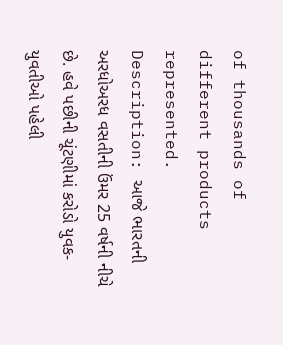of thousands of different products represented.
Description: આજે ભારતની અરધોઅરધ વસતીની ઉંમર 25 વર્ષની નીચે છે. હવે પછીની ચૂંટણીમાં કરોડો યુવક-યુવતીઓ પહેલી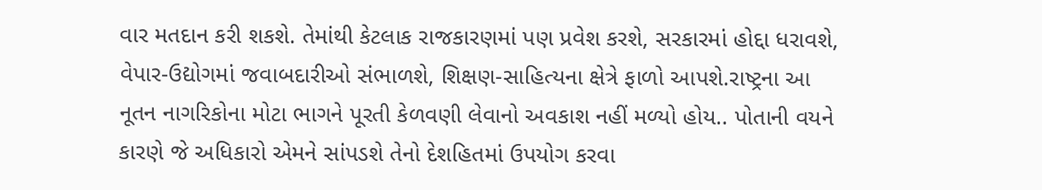વાર મતદાન કરી શકશે. તેમાંથી કેટલાક રાજકારણમાં પણ પ્રવેશ કરશે, સરકારમાં હોદ્દા ધરાવશે, વેપાર-ઉદ્યોગમાં જવાબદારીઓ સંભાળશે, શિક્ષણ-સાહિત્યના ક્ષેત્રે ફાળો આપશે.રાષ્ટ્રના આ નૂતન નાગરિકોના મોટા ભાગને પૂરતી કેળવણી લેવાનો અવકાશ નહીં મળ્યો હોય.. પોતાની વયને કારણે જે અધિકારો એમને સાંપડશે તેનો દેશહિતમાં ઉપયોગ કરવા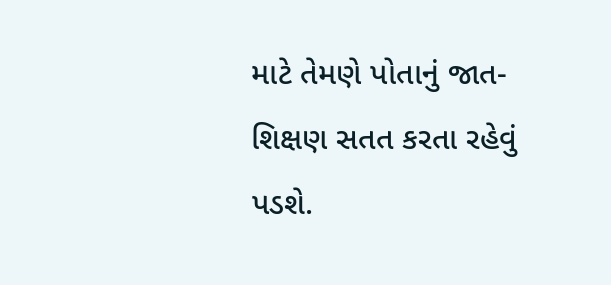માટે તેમણે પોતાનું જાત-શિક્ષણ સતત કરતા રહેવું પડશે.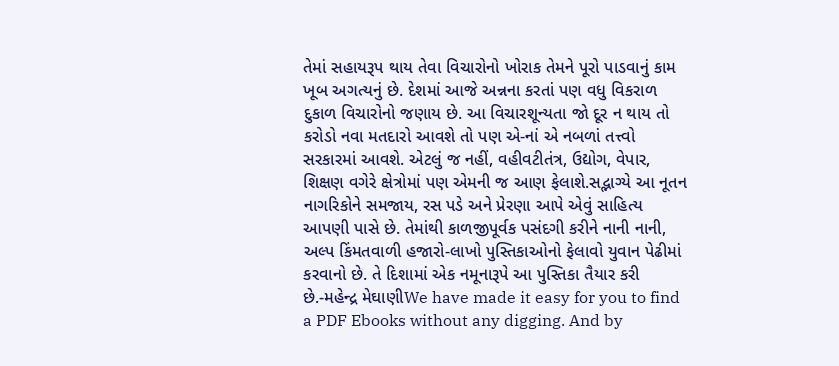તેમાં સહાયરૂપ થાય તેવા વિચારોનો ખોરાક તેમને પૂરો પાડવાનું કામ ખૂબ અગત્યનું છે. દેશમાં આજે અન્નના કરતાં પણ વધુ વિકરાળ દુકાળ વિચારોનો જણાય છે. આ વિચારશૂન્યતા જો દૂર ન થાય તો કરોડો નવા મતદારો આવશે તો પણ એ-નાં એ નબળાં તત્ત્વો સરકારમાં આવશે. એટલું જ નહીં, વહીવટીતંત્ર, ઉદ્યોગ, વેપાર, શિક્ષણ વગેરે ક્ષેત્રોમાં પણ એમની જ આણ ફેલાશે.સદ્ભાગ્યે આ નૂતન નાગરિકોને સમજાય, રસ પડે અને પ્રેરણા આપે એવું સાહિત્ય આપણી પાસે છે. તેમાંથી કાળજીપૂર્વક પસંદગી કરીને નાની નાની, અલ્પ કિંમતવાળી હજારો-લાખો પુસ્તિકાઓનો ફેલાવો યુવાન પેઢીમાં કરવાનો છે. તે દિશામાં એક નમૂનારૂપે આ પુસ્તિકા તૈયાર કરી છે.-મહેન્દ્ર મેઘાણીWe have made it easy for you to find a PDF Ebooks without any digging. And by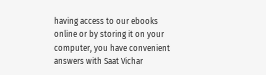having access to our ebooks online or by storing it on your computer, you have convenient answers with Saat Vichar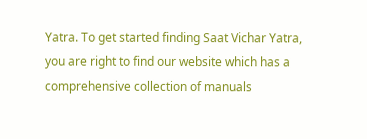Yatra. To get started finding Saat Vichar Yatra, you are right to find our website which has a comprehensive collection of manuals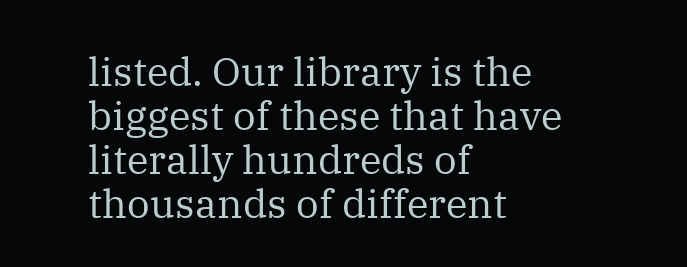listed. Our library is the biggest of these that have literally hundreds of thousands of different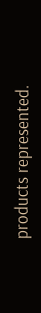products represented.